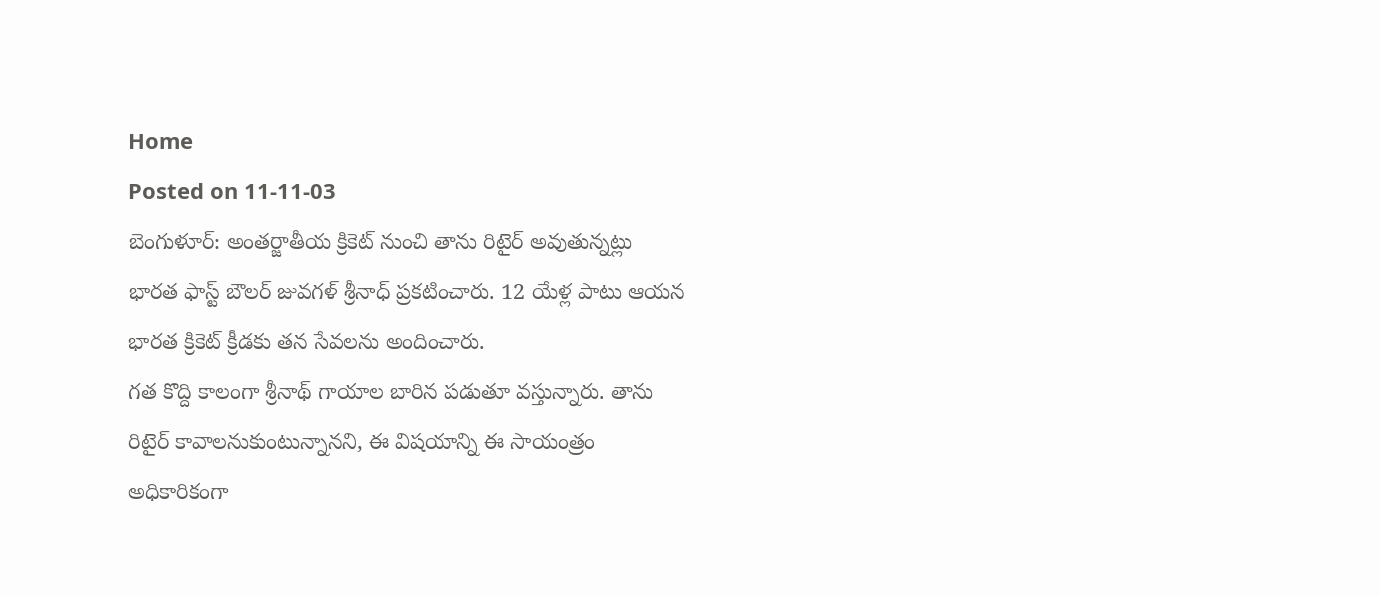Home
Posted on 11-11-03
బెంగుళూర్: అంతర్జాతీయ క్రికెట్ నుంచి తాను రిటైర్ అవుతున్నట్లు భారత ఫాస్ట్ బౌలర్ జువగళ్ శ్రీనాధ్ ప్రకటించారు. 12 యేళ్ల పాటు ఆయన భారత క్రికెట్ క్రీడకు తన సేవలను అందించారు.
గత కొద్ది కాలంగా శ్రీనాథ్ గాయాల బారిన పడుతూ వస్తున్నారు. తాను రిటైర్ కావాలనుకుంటున్నానని, ఈ విషయాన్ని ఈ సాయంత్రం అధికారికంగా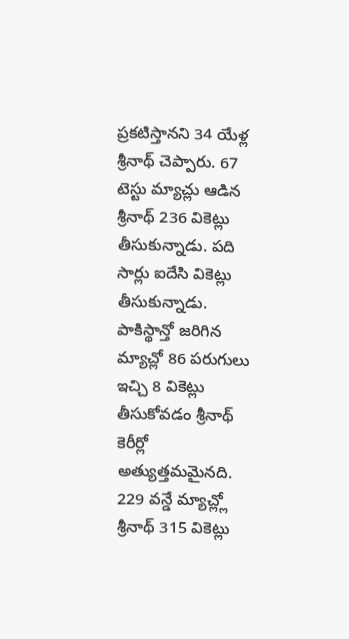ప్రకటిస్తానని 34 యేళ్ల శ్రీనాథ్ చెప్పారు. 67 టెస్టు మ్యాచ్లు ఆడిన శ్రీనాథ్ 236 వికెట్లు తీసుకున్నాడు. పది సార్లు ఐదేసి వికెట్లు తీసుకున్నాడు. పాకిస్థాన్తో జరిగిన మ్యాచ్లో 86 పరుగులు ఇచ్చి 8 వికెట్లు తీసుకోవడం శ్రీనాథ్ కెరీర్లో అత్యుత్తమమైనది. 229 వన్డే మ్యాచ్ల్లో శ్రీనాథ్ 315 వికెట్లు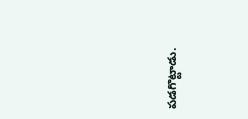పడగొట్టాడు.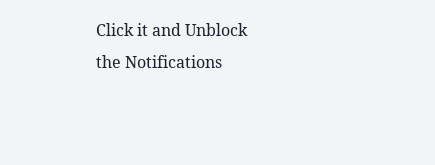Click it and Unblock the Notifications